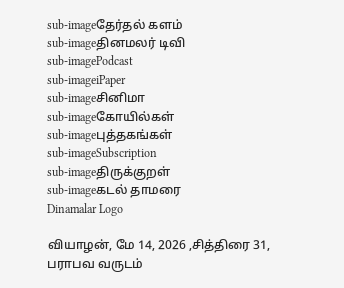sub-imageதேர்தல் களம்
sub-imageதினமலர் டிவி
sub-imagePodcast
sub-imageiPaper
sub-imageசினிமா
sub-imageகோயில்கள்
sub-imageபுத்தகங்கள்
sub-imageSubscription
sub-imageதிருக்குறள்
sub-imageகடல் தாமரை
Dinamalar Logo

வியாழன், மே 14, 2026 ,சித்திரை 31, பராபவ வருடம்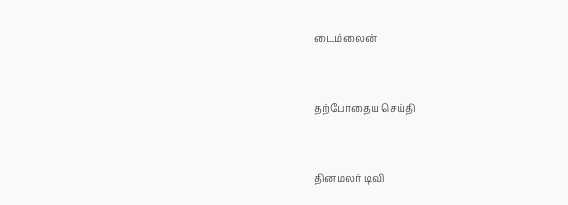டைம்லைன்


தற்போதைய செய்தி


தினமலர் டிவி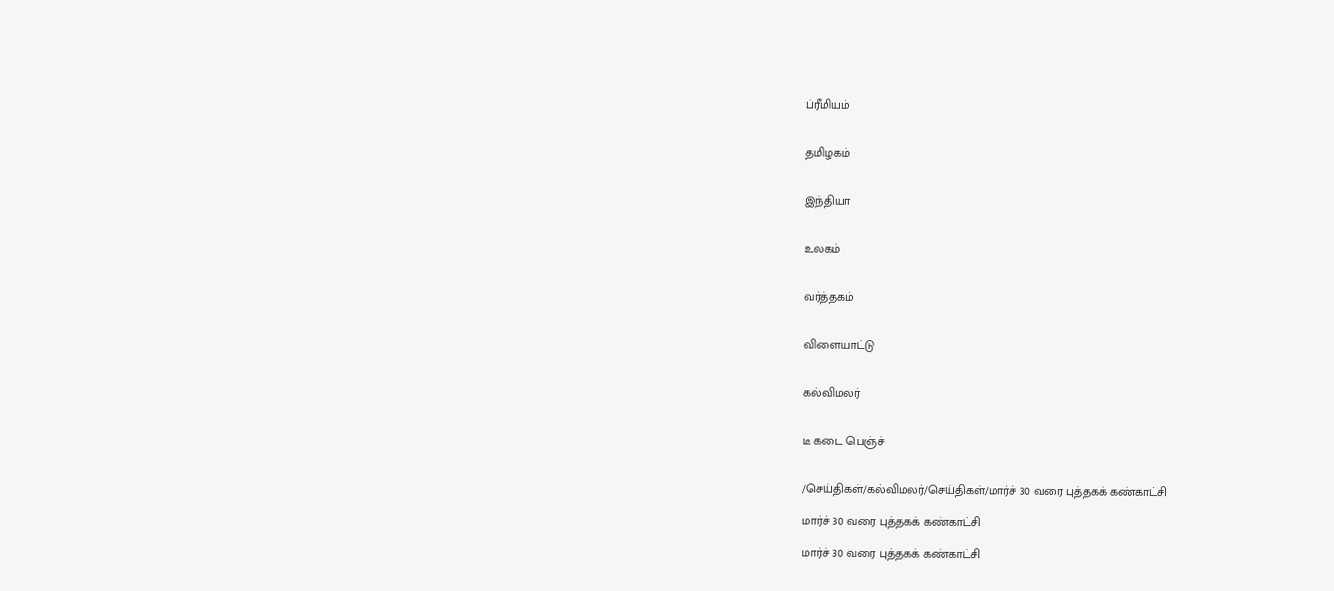ப்ரீமியம்


தமிழகம்


இந்தியா


உலகம்


வர்த்தகம்


விளையாட்டு


கல்விமலர்


டீ கடை பெஞ்ச்


/செய்திகள்/கல்விமலர்/செய்திகள்/மார்ச் 30 வரை புத்தகக் கண்காட்சி

மார்ச் 30 வரை புத்தகக் கண்காட்சி

மார்ச் 30 வரை புத்தகக் கண்காட்சி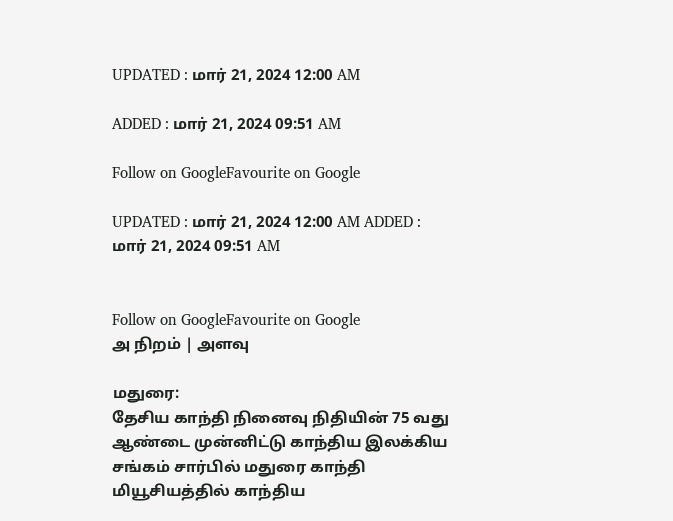UPDATED : மார் 21, 2024 12:00 AM

ADDED : மார் 21, 2024 09:51 AM

Follow on GoogleFavourite on Google

UPDATED : மார் 21, 2024 12:00 AM ADDED : மார் 21, 2024 09:51 AM


Follow on GoogleFavourite on Google
அ நிறம் | அளவு

மதுரை:
தேசிய காந்தி நினைவு நிதியின் 75 வது ஆண்டை முன்னிட்டு காந்திய இலக்கிய சங்கம் சார்பில் மதுரை காந்தி மியூசியத்தில் காந்திய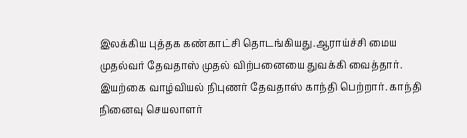இலக்கிய புத்தக கண்காட்சி தொடங்கியது.ஆராய்ச்சி மைய முதல்வர் தேவதாஸ் முதல் விற்பனையை துவக்கி வைத்தார். இயற்கை வாழ்வியல் நிபுணர் தேவதாஸ் காந்தி பெற்றார். காந்தி நினைவு செயலாளர்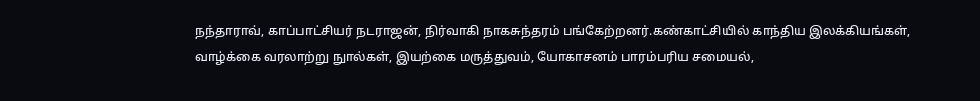நந்தாராவ், காப்பாட்சியர் நடராஜன், நிர்வாகி நாகசுந்தரம் பங்கேற்றனர்.கண்காட்சியில் காந்திய இலக்கியங்கள், வாழ்க்கை வரலாற்று நுால்கள், இயற்கை மருத்துவம், யோகாசனம் பாரம்பரிய சமையல்,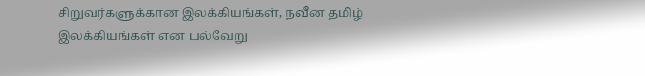சிறுவர்களுக்கான இலக்கியங்கள், நவீன தமிழ் இலக்கியங்கள் என பல்வேறு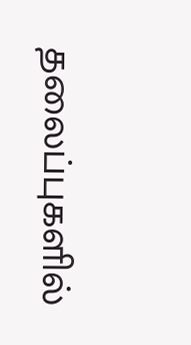தலைப்புகளில்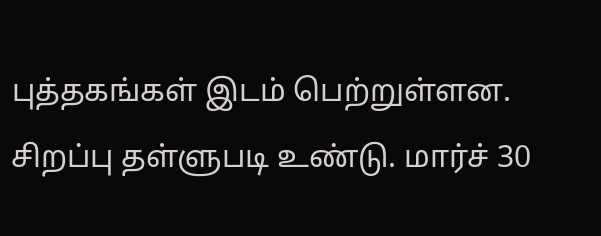புத்தகங்கள் இடம் பெற்றுள்ளன. சிறப்பு தள்ளுபடி உண்டு. மார்ச் 30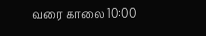வரை காலை 10:00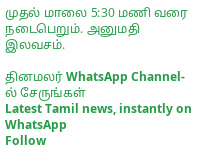முதல் மாலை 5:30 மணி வரை நடைபெறும். அனுமதி இலவசம்.

தினமலர் WhatsApp Channel-ல் சேருங்கள்
Latest Tamil news, instantly on WhatsApp
Follow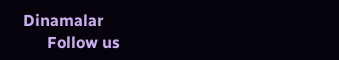Dinamalar
      Follow us